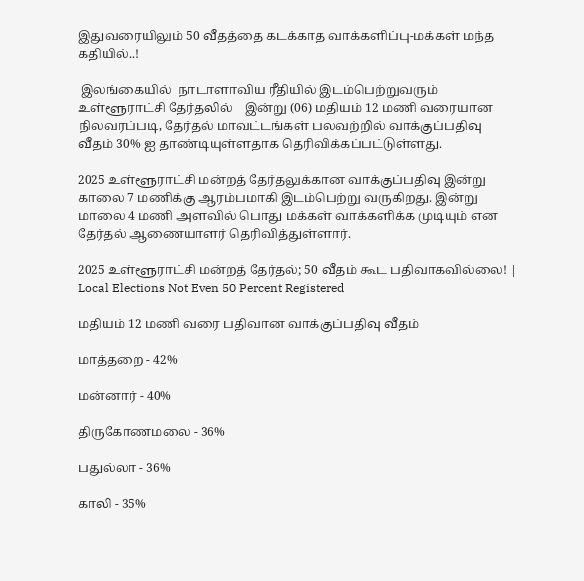இதுவரையிலும் 50 வீதத்தை கடக்காத வாக்களிப்பு-மக்கள் மந்த கதியில்..!

 இலங்கையில்  நாடாளாவிய ரீதியில் இடம்பெற்றுவரும் உள்ளூராட்சி தேர்தலில்    இன்று (06) மதியம் 12 மணி வரையான நிலவரப்படி, தேர்தல் மாவட்டங்கள் பலவற்றில் வாக்குப்பதிவு வீதம் 30% ஐ தாண்டியுள்ளதாக தெரிவிக்கப்பட்டுள்ளது.

2025 உள்ளூராட்சி மன்றத் தேர்தலுக்கான வாக்குப்பதிவு இன்று காலை 7 மணிக்கு ஆரம்பமாகி இடம்பெற்று வருகிறது. இன்று மாலை 4 மணி அளவில் பொது மக்கள் வாக்களிக்க முடியும் என தேர்தல் ஆணையாளர் தெரிவித்துள்ளார்.

2025 உள்ளூராட்சி மன்றத் தேர்தல்; 50 வீதம் கூட பதிவாகவில்லை! | Local Elections Not Even 50 Percent Registered

மதியம் 12 மணி வரை பதிவான வாக்குப்பதிவு வீதம்

மாத்தறை - 42%

மன்னார் - 40%

திருகோணமலை - 36%

பதுல்லா - 36%

காலி - 35%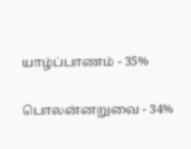யாழ்ப்பாணம் - 35%

பொலன்னறுவை - 34%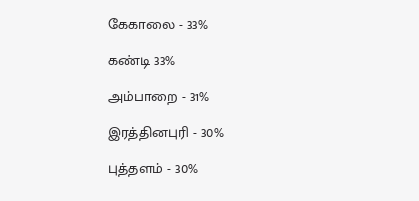கேகாலை - 33%

கண்டி 33%

அம்பாறை - 31%

இரத்தினபுரி - 30%

புத்தளம் - 30%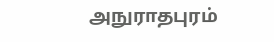அநுராதபுரம்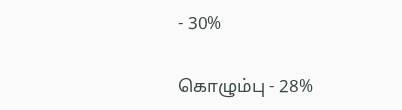- 30%

கொழும்பு - 28%